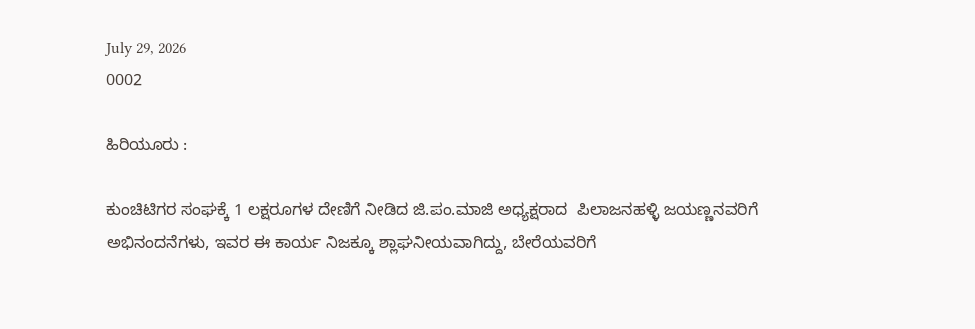July 29, 2026
0002

ಹಿರಿಯೂರು :

ಕುಂಚಿಟಿಗರ ಸಂಘಕ್ಕೆ 1 ಲಕ್ಷರೂಗಳ ದೇಣಿಗೆ ನೀಡಿದ ಜಿ.ಪಂ.ಮಾಜಿ ಅಧ್ಯಕ್ಷರಾದ  ಪಿಲಾಜನಹಳ್ಳಿ ಜಯಣ್ಣನವರಿಗೆ ಅಭಿನಂದನೆಗಳು, ಇವರ ಈ ಕಾರ್ಯ ನಿಜಕ್ಕೂ ಶ್ಲಾಘನೀಯವಾಗಿದ್ದು, ಬೇರೆಯವರಿಗೆ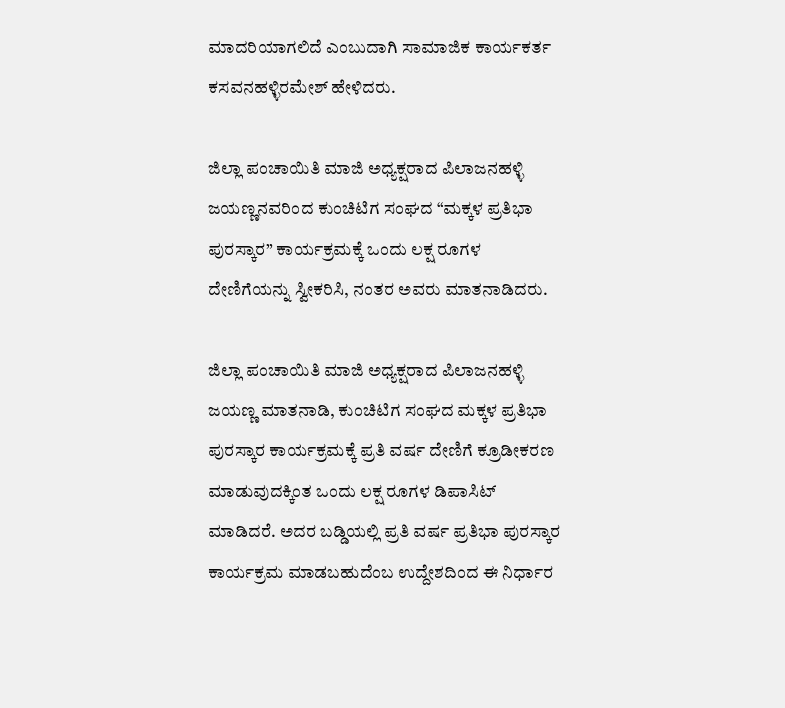ಮಾದರಿಯಾಗಲಿದೆ ಎಂಬುದಾಗಿ ಸಾಮಾಜಿಕ ಕಾರ್ಯಕರ್ತ ಕಸವನಹಳ್ಳಿರಮೇಶ್ ಹೇಳಿದರು.

ಜಿಲ್ಲಾ ಪಂಚಾಯಿತಿ ಮಾಜಿ ಅಧ್ಯಕ್ಷರಾದ ಪಿಲಾಜನಹಳ್ಳಿ ಜಯಣ್ಣನವರಿಂದ ಕುಂಚಿಟಿಗ ಸಂಘದ “ಮಕ್ಕಳ ಪ್ರತಿಭಾ ಪುರಸ್ಕಾರ” ಕಾರ್ಯಕ್ರಮಕ್ಕೆ ಒಂದು ಲಕ್ಷ ರೂಗಳ ದೇಣಿಗೆಯನ್ನು ಸ್ವೀಕರಿಸಿ, ನಂತರ ಅವರು ಮಾತನಾಡಿದರು.

ಜಿಲ್ಲಾ ಪಂಚಾಯಿತಿ ಮಾಜಿ ಅಧ್ಯಕ್ಷರಾದ ಪಿಲಾಜನಹಳ್ಳಿ ಜಯಣ್ಣ ಮಾತನಾಡಿ, ಕುಂಚಿಟಿಗ ಸಂಘದ ಮಕ್ಕಳ ಪ್ರತಿಭಾ ಪುರಸ್ಕಾರ ಕಾರ್ಯಕ್ರಮಕ್ಕೆ ಪ್ರತಿ ವರ್ಷ ದೇಣಿಗೆ ಕ್ರೂಡೀಕರಣ ಮಾಡುವುದಕ್ಕಿಂತ ಒಂದು ಲಕ್ಷ ರೂಗಳ ಡಿಪಾಸಿಟ್ ಮಾಡಿದರೆ. ಅದರ ಬಡ್ಡಿಯಲ್ಲಿ ಪ್ರತಿ ವರ್ಷ ಪ್ರತಿಭಾ ಪುರಸ್ಕಾರ ಕಾರ್ಯಕ್ರಮ ಮಾಡಬಹುದೆಂಬ ಉದ್ದೇಶದಿಂದ ಈ ನಿರ್ಧಾರ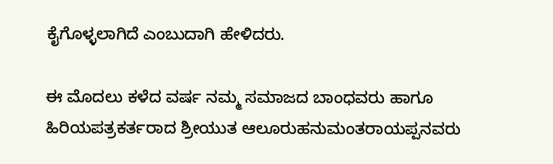ಕೈಗೊಳ್ಳಲಾಗಿದೆ ಎಂಬುದಾಗಿ ಹೇಳಿದರು.

ಈ ಮೊದಲು ಕಳೆದ ವರ್ಷ ನಮ್ಮ ಸಮಾಜದ ಬಾಂಧವರು ಹಾಗೂ ಹಿರಿಯಪತ್ರಕರ್ತರಾದ ಶ್ರೀಯುತ ಆಲೂರುಹನುಮಂತರಾಯಪ್ಪನವರು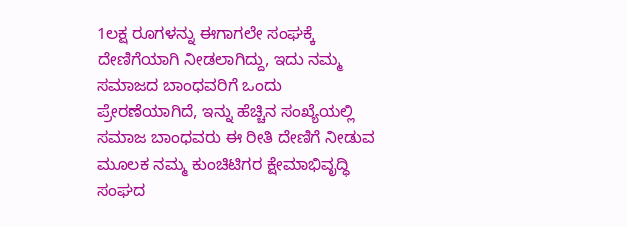1ಲಕ್ಷ ರೂಗಳನ್ನು ಈಗಾಗಲೇ ಸಂಘಕ್ಕೆ ದೇಣಿಗೆಯಾಗಿ ನೀಡಲಾಗಿದ್ದು, ಇದು ನಮ್ಮ ಸಮಾಜದ ಬಾಂಧವರಿಗೆ ಒಂದು ಪ್ರೇರಣೆಯಾಗಿದೆ, ಇನ್ನು ಹೆಚ್ಚಿನ ಸಂಖ್ಯೆಯಲ್ಲಿ ಸಮಾಜ ಬಾಂಧವರು ಈ ರೀತಿ ದೇಣಿಗೆ ನೀಡುವ ಮೂಲಕ ನಮ್ಮ ಕುಂಚಿಟಿಗರ ಕ್ಷೇಮಾಭಿವೃದ್ಧಿ ಸಂಘದ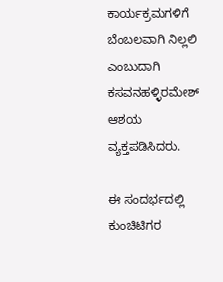ಕಾರ್ಯಕ್ರಮಗಳಿಗೆ ಬೆಂಬಲವಾಗಿ ನಿಲ್ಲಲಿ ಎಂಬುದಾಗಿ ಕಸವನಹಳ್ಳಿರಮೇಶ್ ಆಶಯ ವ್ಯಕ್ತಪಡಿಸಿದರು.

ಈ ಸಂದರ್ಭದಲ್ಲಿ ಕುಂಚಿಟಿಗರ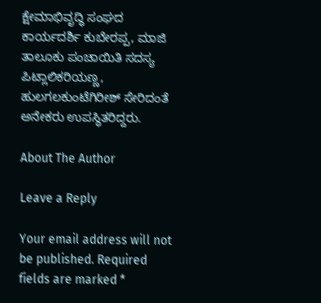ಕ್ಷೇಮಾಭಿವೃದ್ಧಿ ಸಂಘದ ಕಾರ್ಯದರ್ಶಿ ಕುಬೇರಪ್ಪ, ಮಾಜಿ ತಾಲೂಕು ಪಂಚಾಯಿತಿ ಸದಸ್ಯ ಪಿಟ್ಲಾಲಿಕರಿಯಣ್ಣ, ಹುಲಗಲಕುಂಟೆಗಿರೀಶ್ ಸೇರಿದಂತೆ ಅನೇಕರು ಉಪಸ್ಥಿತರಿದ್ದರು.

About The Author

Leave a Reply

Your email address will not be published. Required fields are marked *